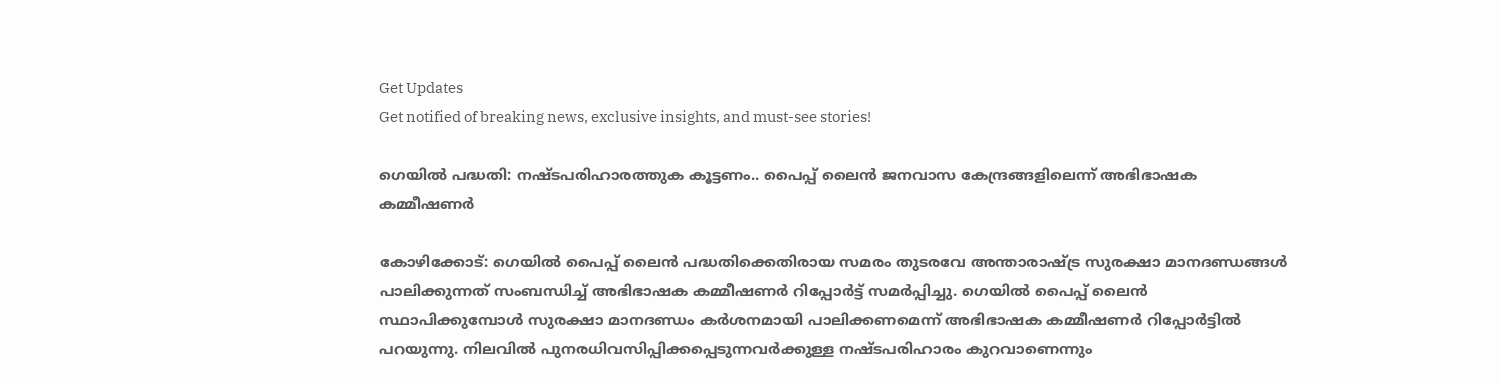Get Updates
Get notified of breaking news, exclusive insights, and must-see stories!

ഗെയിൽ പദ്ധതി: നഷ്ടപരിഹാരത്തുക കൂട്ടണം.. പൈപ്പ് ലൈൻ ജനവാസ കേന്ദ്രങ്ങളിലെന്ന് അഭിഭാഷക കമ്മീഷണർ

കോഴിക്കോട്: ഗെയില്‍ പൈപ്പ് ലൈന്‍ പദ്ധതിക്കെതിരായ സമരം തുടരവേ അന്താരാഷ്ട്ര സുരക്ഷാ മാനദണ്ഡങ്ങള്‍ പാലിക്കുന്നത് സംബന്ധിച്ച് അഭിഭാഷക കമ്മീഷണര്‍ റിപ്പോര്‍ട്ട് സമര്‍പ്പിച്ചു. ഗെയില്‍ പൈപ്പ് ലൈന്‍ സ്ഥാപിക്കുമ്പോള്‍ സുരക്ഷാ മാനദണ്ഡം കര്‍ശനമായി പാലിക്കണമെന്ന് അഭിഭാഷക കമ്മീഷണര്‍ റിപ്പോര്‍ട്ടില്‍ പറയുന്നു. നിലവില്‍ പുനരധിവസിപ്പിക്കപ്പെടുന്നവര്‍ക്കുള്ള നഷ്ടപരിഹാരം കുറവാണെന്നും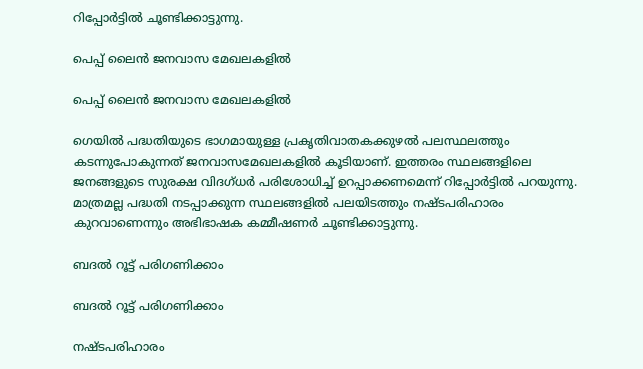റിപ്പോര്‍ട്ടില്‍ ചൂണ്ടിക്കാട്ടുന്നു.

പെപ്പ് ലൈൻ ജനവാസ മേഖലകളിൽ

പെപ്പ് ലൈൻ ജനവാസ മേഖലകളിൽ

ഗെയില്‍ പദ്ധതിയുടെ ഭാഗമായുള്ള പ്രകൃതിവാതകക്കുഴല്‍ പലസ്ഥലത്തും കടന്നുപോകുന്നത് ജനവാസമേഖലകളില്‍ കൂടിയാണ്. ഇത്തരം സ്ഥലങ്ങളിലെ ജനങ്ങളുടെ സുരക്ഷ വിദഗ്ധര്‍ പരിശോധിച്ച് ഉറപ്പാക്കണമെന്ന് റിപ്പോര്‍ട്ടില്‍ പറയുന്നു. മാത്രമല്ല പദ്ധതി നടപ്പാക്കുന്ന സ്ഥലങ്ങളില്‍ പലയിടത്തും നഷ്ടപരിഹാരം കുറവാണെന്നും അഭിഭാഷക കമ്മീഷണര്‍ ചൂണ്ടിക്കാട്ടുന്നു.

ബദൽ റൂട്ട് പരിഗണിക്കാം

ബദൽ റൂട്ട് പരിഗണിക്കാം

നഷ്ടപരിഹാരം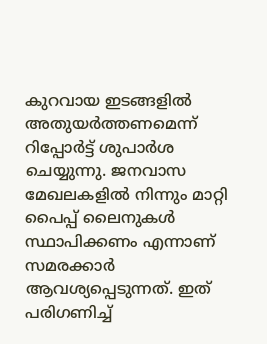കുറവായ ഇടങ്ങളില്‍ അതുയര്‍ത്തണമെന്ന് റിപ്പോര്‍ട്ട് ശുപാര്‍ശ ചെയ്യുന്നു. ജനവാസ മേഖലകളില്‍ നിന്നും മാറ്റി പൈപ്പ് ലൈനുകള്‍ സ്ഥാപിക്കണം എന്നാണ് സമരക്കാര്‍ ആവശ്യപ്പെടുന്നത്. ഇത് പരിഗണിച്ച്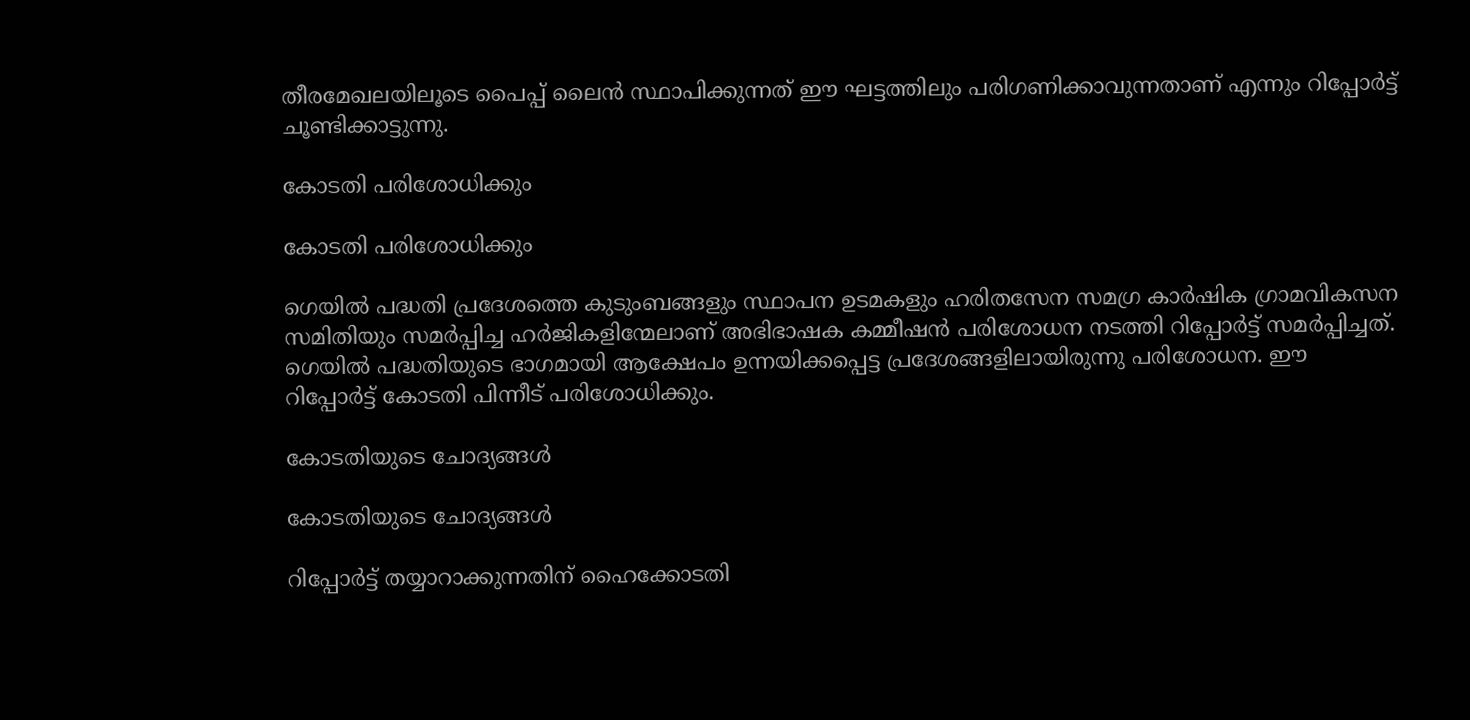തീരമേഖലയിലൂടെ പൈപ്പ് ലൈന്‍ സ്ഥാപിക്കുന്നത് ഈ ഘട്ടത്തിലും പരിഗണിക്കാവുന്നതാണ് എന്നും റിപ്പോര്‍ട്ട് ചൂണ്ടിക്കാട്ടുന്നു.

കോടതി പരിശോധിക്കും

കോടതി പരിശോധിക്കും

ഗെയില്‍ പദ്ധതി പ്രദേശത്തെ കുടുംബങ്ങളും സ്ഥാപന ഉടമകളും ഹരിതസേന സമഗ്ര കാര്‍ഷിക ഗ്രാമവികസന സമിതിയും സമര്‍പ്പിച്ച ഹര്‍ജികളിന്മേലാണ് അഭിഭാഷക കമ്മീഷന്‍ പരിശോധന നടത്തി റിപ്പോര്‍ട്ട് സമര്‍പ്പിച്ചത്. ഗെയില്‍ പദ്ധതിയുടെ ഭാഗമായി ആക്ഷേപം ഉന്നയിക്കപ്പെട്ട പ്രദേശങ്ങളിലായിരുന്നു പരിശോധന. ഈ റിപ്പോര്‍ട്ട് കോടതി പിന്നീട് പരിശോധിക്കും.

കോടതിയുടെ ചോദ്യങ്ങൾ

കോടതിയുടെ ചോദ്യങ്ങൾ

റിപ്പോര്‍ട്ട് തയ്യാറാക്കുന്നതിന് ഹൈക്കോടതി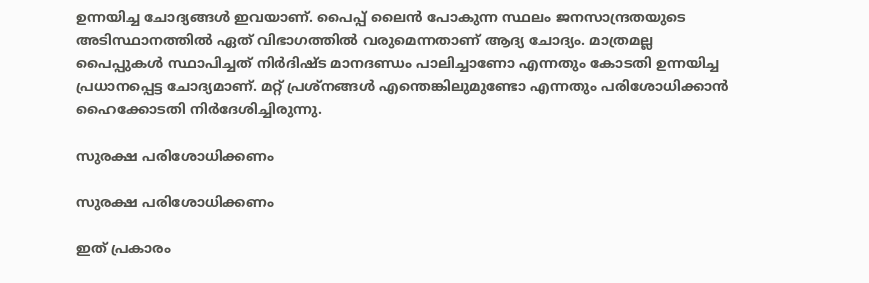ഉന്നയിച്ച ചോദ്യങ്ങള്‍ ഇവയാണ്. പൈപ്പ് ലൈന്‍ പോകുന്ന സ്ഥലം ജനസാന്ദ്രതയുടെ അടിസ്ഥാനത്തില്‍ ഏത് വിഭാഗത്തില്‍ വരുമെന്നതാണ് ആദ്യ ചോദ്യം. മാത്രമല്ല പൈപ്പുകള്‍ സ്ഥാപിച്ചത് നിര്‍ദിഷ്ട മാനദണ്ഡം പാലിച്ചാണോ എന്നതും കോടതി ഉന്നയിച്ച പ്രധാനപ്പെട്ട ചോദ്യമാണ്. മറ്റ് പ്രശ്‌നങ്ങള്‍ എന്തെങ്കിലുമുണ്ടോ എന്നതും പരിശോധിക്കാന്‍ ഹൈക്കോടതി നിര്‍ദേശിച്ചിരുന്നു.

സുരക്ഷ പരിശോധിക്കണം

സുരക്ഷ പരിശോധിക്കണം

ഇത് പ്രകാരം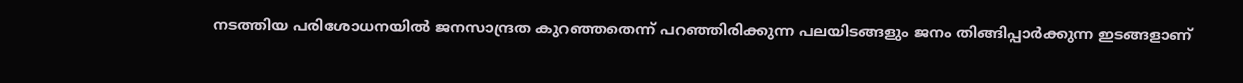നടത്തിയ പരിശോധനയില്‍ ജനസാന്ദ്രത കുറഞ്ഞതെന്ന് പറഞ്ഞിരിക്കുന്ന പലയിടങ്ങളും ജനം തിങ്ങിപ്പാര്‍ക്കുന്ന ഇടങ്ങളാണ്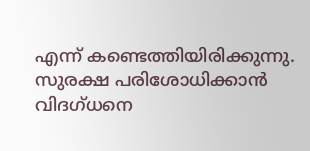എന്ന് കണ്ടെത്തിയിരിക്കുന്നു. സുരക്ഷ പരിശോധിക്കാന്‍ വിദഗ്ധനെ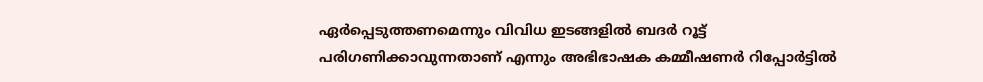ഏര്‍പ്പെടുത്തണമെന്നും വിവിധ ഇടങ്ങളില്‍ ബദര്‍ റൂട്ട് പരിഗണിക്കാവുന്നതാണ് എന്നും അഭിഭാഷക കമ്മീഷണര്‍ റിപ്പോര്‍ട്ടില്‍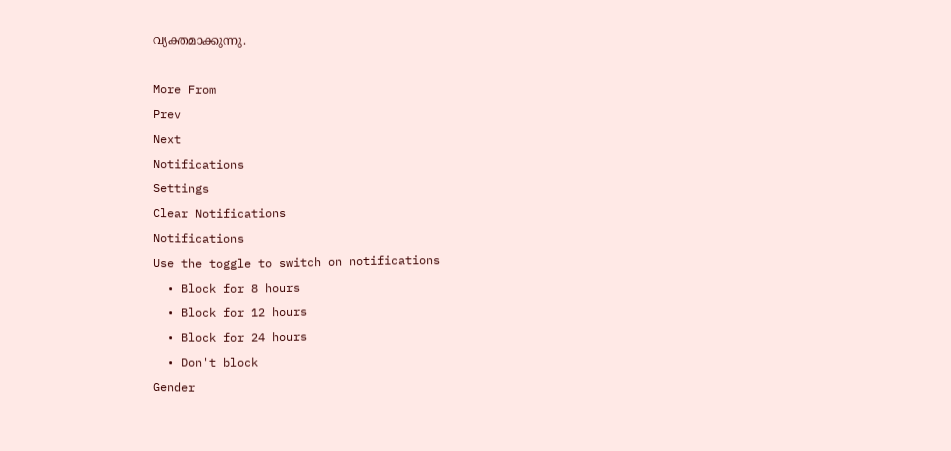വ്യക്തമാക്കുന്നു.

More From
Prev
Next
Notifications
Settings
Clear Notifications
Notifications
Use the toggle to switch on notifications
  • Block for 8 hours
  • Block for 12 hours
  • Block for 24 hours
  • Don't block
Gender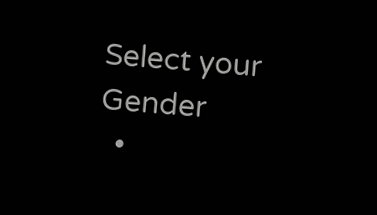Select your Gender
  •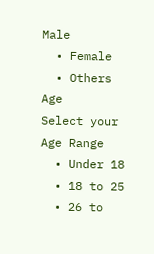Male
  • Female
  • Others
Age
Select your Age Range
  • Under 18
  • 18 to 25
  • 26 to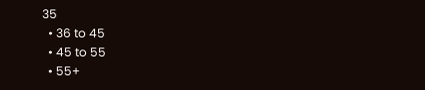35
  • 36 to 45
  • 45 to 55
  • 55+